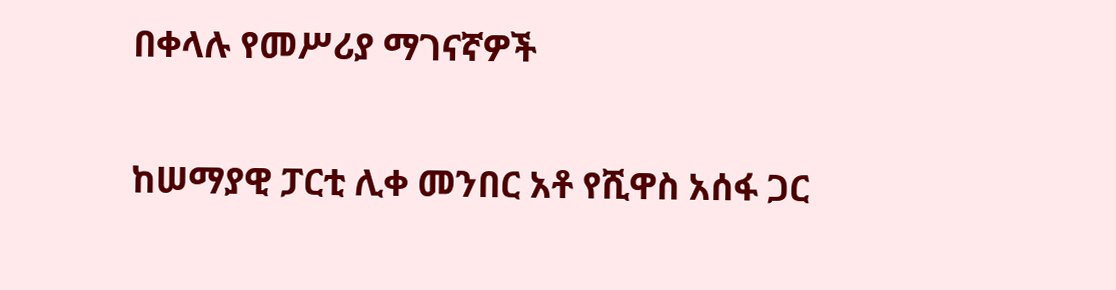በቀላሉ የመሥሪያ ማገናኛዎች

ከሠማያዊ ፓርቲ ሊቀ መንበር አቶ የሺዋስ አሰፋ ጋር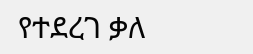የተደረገ ቃለ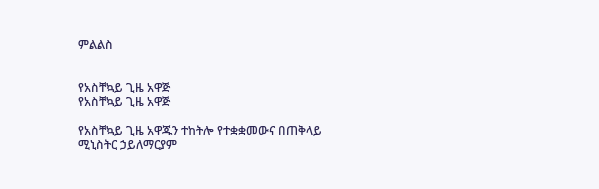ምልልስ


የአስቸኳይ ጊዜ አዋጅ
የአስቸኳይ ጊዜ አዋጅ

የአስቸኳይ ጊዜ አዋጁን ተከትሎ የተቋቋመውና በጠቅላይ ሚኒስትር ኃይለማርያም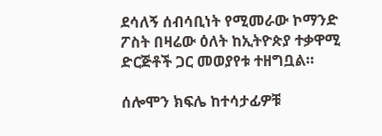ደሳለኝ ሰብሳቢነት የሚመራው ኮማንድ ፖስት በዛሬው ዕለት ከኢትዮጵያ ተቃዋሚ ድርጅቶች ጋር መወያየቱ ተዘግቧል።

ሰሎሞን ክፍሌ ከተሳታፊዎቹ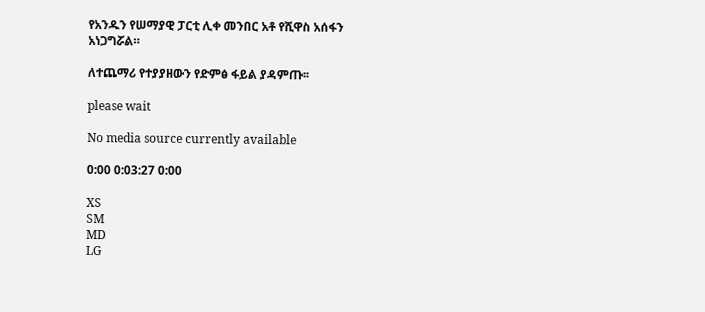የአንዱን የሠማያዊ ፓርቲ ሊቀ መንበር አቶ የሺዋስ አሰፋን አነጋግሯል።

ለተጨማሪ የተያያዘውን የድምፅ ፋይል ያዳምጡ፡፡

please wait

No media source currently available

0:00 0:03:27 0:00

XS
SM
MD
LG